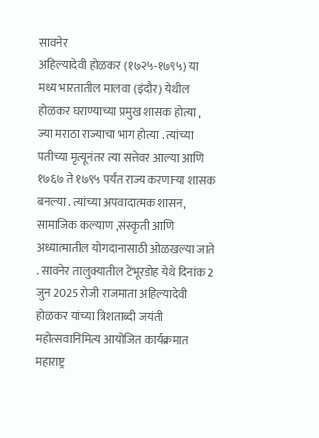सावनेर
अहिल्यादेवी होळकर (१७२५-१७९५) या मध्य भारतातील मालवा (इंदौर) येथील होळकर घराण्याच्या प्रमुख शासक होत्या , ज्या मराठा राज्याचा भाग होत्या . त्यांच्या पतीच्या मृत्यूनंतर त्या सत्तेवर आल्या आणि १७६७ ते १७९५ पर्यंत राज्य करणाऱ्या शासक बनल्या . त्यांच्या अपवादात्मक शासन, सामाजिक कल्याण ,संस्कृती आणि अध्यात्मातील योगदानासाठी ओळखल्या जाते . सावनेर तालुक्यातील टेंभूरडोह येथे दिनांक 2 जुन 2025 रोजी राजमाता अहिल्यादेवी होळकर यांच्या त्रिशताब्दी जयंती महोत्सवानिमित्य आयोजित कार्यक्रमात महाराष्ट्र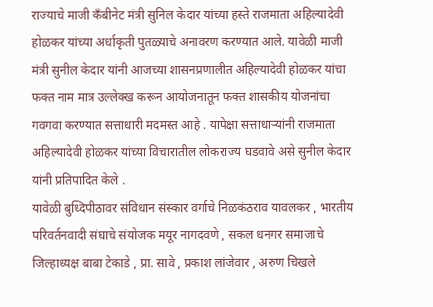राज्याचे माजी कँबीनेट मंत्री सुनिल केदार यांच्या हस्ते राजमाता अहिल्यादेवी होळकर यांच्या अर्धाकृती पुतळ्याचे अनावरण करण्यात आले. यावेळी माजी मंत्री सुनील केदार यांनी आजच्या शासनप्रणालीत अहिल्यादेवी होळकर यांचा फक्त नाम मात्र उल्लेक्ख करून आयोजनातून फक्त शासकीय योजनांचा गवगवा करण्यात सत्ताधारी मदमस्त आहे . यापेक्षा सत्ताधाऱ्यांनी राजमाता अहिल्यादेवी होळकर यांच्या विचारातील लोकराज्य घडवावे असे सुनील केदार यांनी प्रतिपादित केले .
यावेळी बुध्दिपीठावर संविधान संस्कार वर्गाचे निळकंठराव यावलकर , भारतीय परिवर्तनवादी संघाचे संयोजक मयूर नागदवणे , सकल धनगर समाजाचे जिल्हाध्यक्ष बाबा टेकाडे , प्रा. सावे , प्रकाश लांजेवार , अरुण चिखले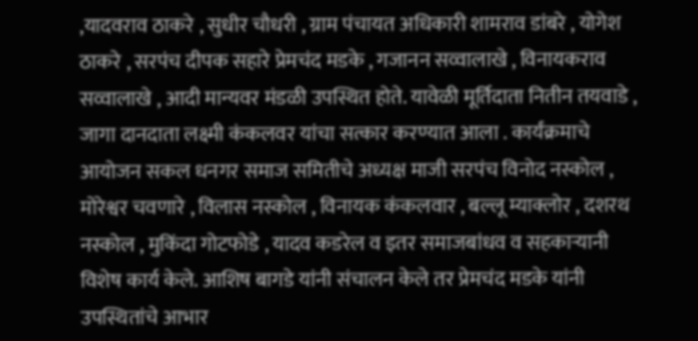,यादवराव ठाकरे , सुधीर चौधरी , ग्राम पंचायत अधिकारी शामराव डांबरे , योगेश ठाकरे , सरपंच दीपक सहारे प्रेमचंद मडके , गजानन सव्वालाखे , विनायकराव सव्वालाखे , आदी मान्यवर मंडळी उपस्थित होते. यावेळी मूर्तिदाता नितीन तयवाडे , जागा दानदाता लक्ष्मी कंकलवर यांचा सत्कार करण्यात आला . कार्यंक्रमाचे आयोजन सकल धनगर समाज समितीचे अध्यक्ष माजी सरपंच विनोद नस्कोल , मोरेश्वर चवणारे , विलास नस्कोल , विनायक कंकलवार , बल्लू म्याक्लोर , दशरथ नस्कोल , मुकिंदा गोटफोडे , यादव कडरेल व इतर समाजबांधव व सहकाऱ्यानी विशेष कार्य केले. आशिष बागडे यांनी संचालन केले तर प्रेमचंद मडके यांनी उपस्थितांचे आभार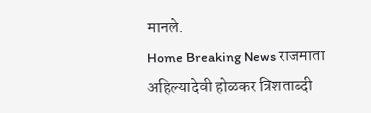मानले.
Home Breaking News राजमाता अहिल्यादेवी होळकर त्रिशताब्दी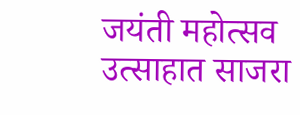जयंती महोत्सव उत्साहात साजरा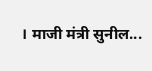। माजी मंत्री सुनील...